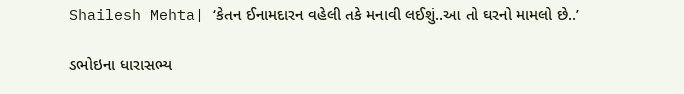Shailesh Mehta| ‘કેતન ઈનામદારન વહેલી તકે મનાવી લઈશું..આ તો ઘરનો મામલો છે..’

ડભોઇના ધારાસભ્ય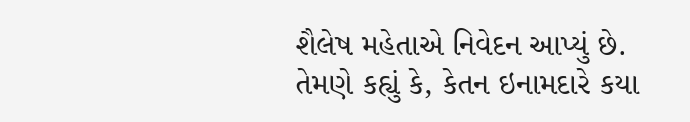શૈલેષ મહેતાએ નિવેદન આપ્યું છે. તેમણે કહ્યું કે, કેતન ઇનામદારે કયા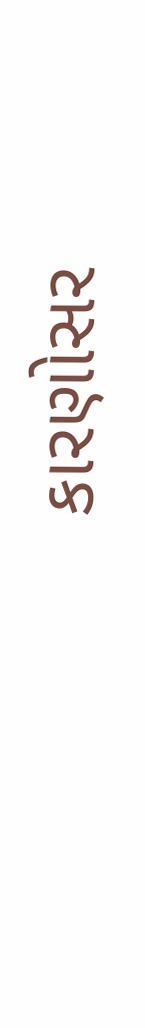કારણોસર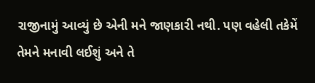રાજીનામું આવ્યું છે એની મને જાણકારી નથી. પણ વહેલી તકેમેં તેમને મનાવી લઈશું અને તે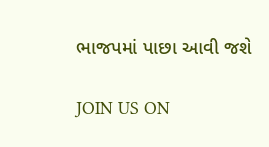ભાજપમાં પાછા આવી જશે

JOIN US ON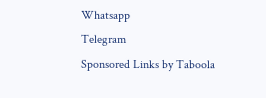Whatsapp
Telegram
Sponsored Links by Taboola